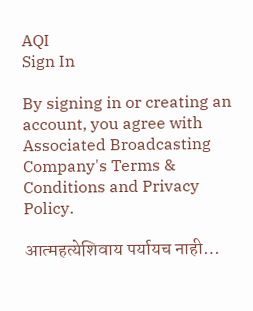AQI
Sign In

By signing in or creating an account, you agree with Associated Broadcasting Company's Terms & Conditions and Privacy Policy.

आत्महत्येशिवाय पर्यायच नाही…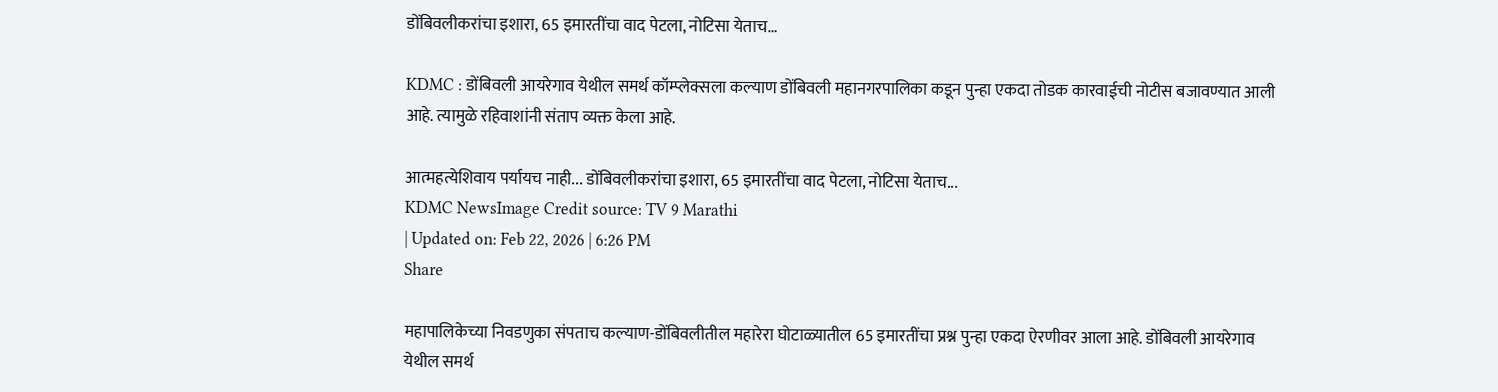डोंबिवलीकरांचा इशारा, 65 इमारतींचा वाद पेटला, नोटिसा येताच…

KDMC : डोंबिवली आयरेगाव येथील समर्थ कॉम्प्लेक्सला कल्याण डोंबिवली महानगरपालिका कडून पुन्हा एकदा तोडक कारवाईची नोटीस बजावण्यात आली आहे. त्यामुळे रहिवाशांनी संताप व्यक्त केला आहे.

आत्महत्येशिवाय पर्यायच नाही... डोंबिवलीकरांचा इशारा, 65 इमारतींचा वाद पेटला, नोटिसा येताच...
KDMC NewsImage Credit source: TV 9 Marathi
| Updated on: Feb 22, 2026 | 6:26 PM
Share

महापालिकेच्या निवडणुका संपताच कल्याण-डोंबिवलीतील महारेरा घोटाळ्यातील 65 इमारतींचा प्रश्न पुन्हा एकदा ऐरणीवर आला आहे. डोंबिवली आयरेगाव येथील समर्थ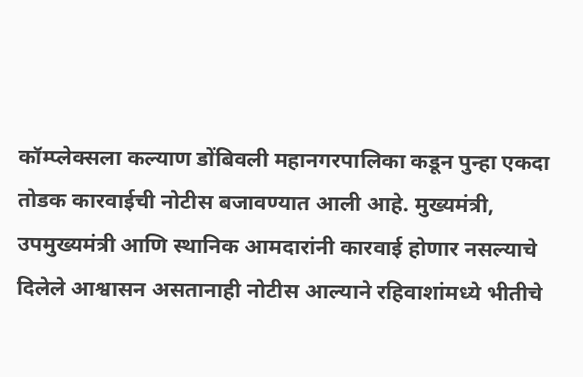कॉम्प्लेक्सला कल्याण डोंबिवली महानगरपालिका कडून पुन्हा एकदा तोडक कारवाईची नोटीस बजावण्यात आली आहे. मुख्यमंत्री, उपमुख्यमंत्री आणि स्थानिक आमदारांनी कारवाई होणार नसल्याचे दिलेले आश्वासन असतानाही नोटीस आल्याने रहिवाशांमध्ये भीतीचे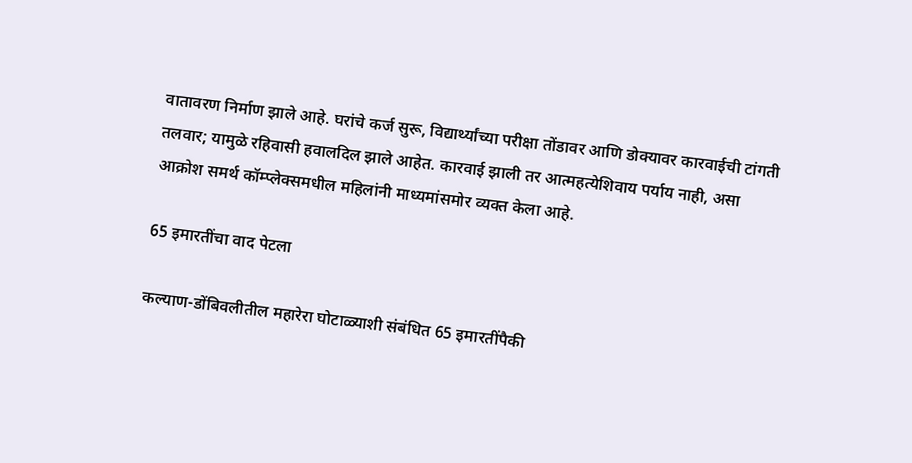वातावरण निर्माण झाले आहे. घरांचे कर्ज सुरू, विद्यार्थ्यांच्या परीक्षा तोंडावर आणि डोक्यावर कारवाईची टांगती तलवार; यामुळे रहिवासी हवालदिल झाले आहेत. कारवाई झाली तर आत्महत्येशिवाय पर्याय नाही, असा आक्रोश समर्थ कॉम्प्लेक्समधील महिलांनी माध्यमांसमोर व्यक्त केला आहे.

65 इमारतींचा वाद पेटला

कल्याण-डोंबिवलीतील महारेरा घोटाळ्याशी संबंधित 65 इमारतींपैकी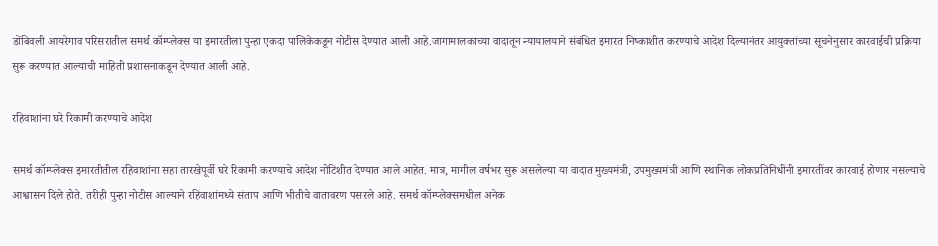डोंबिवली आयरेगाव परिसरातील समर्थ कॉम्प्लेक्स या इमारतीला पुन्हा एकदा पालिकेकडून नोटीस देण्यात आली आहे.जागामालकाच्या वादातून न्यायालयाने संबंधित इमारत निष्काशीत करण्याचे आदेश दिल्यानंतर आयुक्तांच्या सूचनेनुसार कारवाईची प्रक्रिया सुरू करण्यात आल्याची माहिती प्रशासनाकडून देण्यात आली आहे.

रहिवाशांना घरे रिकामी करण्याचे आदेश

समर्थ कॉम्प्लेक्स इमारतीतील रहिवाशांना सहा तारखेपूर्वी घरे रिकामी करण्याचे आदेश नोटिशीत देण्यात आले आहेत. मात्र, मागील वर्षभर सुरू असलेल्या या वादात मुख्यमंत्री, उपमुख्यमंत्री आणि स्थानिक लोकप्रतिनिधींनी इमारतींवर कारवाई होणार नसल्याचे आश्वासन दिले होते. तरीही पुन्हा नोटीस आल्याने रहिवाशांमध्ये संताप आणि भीतीचे वातावरण पसरले आहे. समर्थ कॉम्प्लेक्समधील अनेक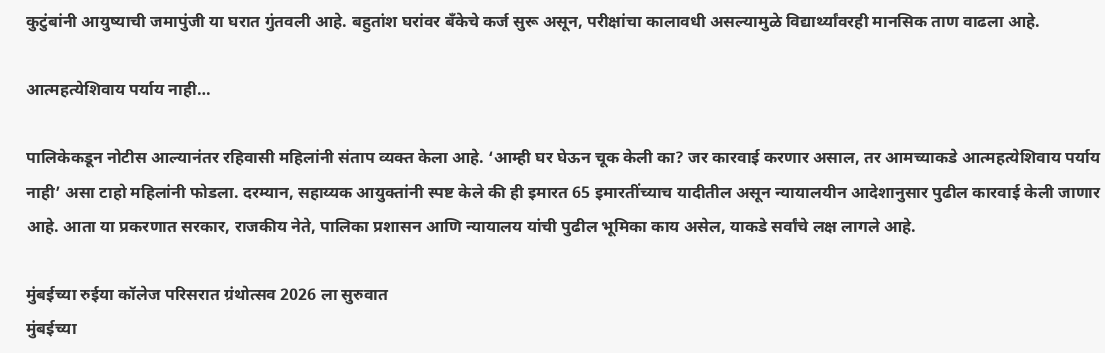कुटुंबांनी आयुष्याची जमापुंजी या घरात गुंतवली आहे. बहुतांश घरांवर बँकेचे कर्ज सुरू असून, परीक्षांचा कालावधी असल्यामुळे विद्यार्थ्यांवरही मानसिक ताण वाढला आहे.

आत्महत्येशिवाय पर्याय नाही…

पालिकेकडून नोटीस आल्यानंतर रहिवासी महिलांनी संताप व्यक्त केला आहे. ‘आम्ही घर घेऊन चूक केली का? जर कारवाई करणार असाल, तर आमच्याकडे आत्महत्येशिवाय पर्याय नाही’ असा टाहो महिलांनी फोडला. दरम्यान, सहाय्यक आयुक्तांनी स्पष्ट केले की ही इमारत 65 इमारतींच्याच यादीतील असून न्यायालयीन आदेशानुसार पुढील कारवाई केली जाणार आहे. आता या प्रकरणात सरकार, राजकीय नेते, पालिका प्रशासन आणि न्यायालय यांची पुढील भूमिका काय असेल, याकडे सर्वांचे लक्ष लागले आहे.

मुंबईच्या रुईया कॉलेज परिसरात ग्रंथोत्सव 2026 ला सुरुवात
मुंबईच्या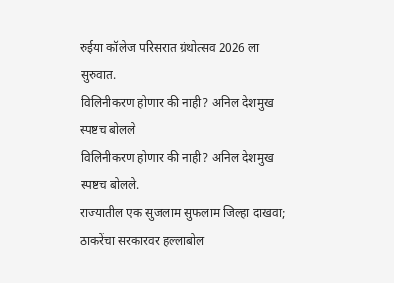रुईया कॉलेज परिसरात ग्रंथोत्सव 2026 ला सुरुवात.
विलिनीकरण होणार की नाही? अनिल देशमुख स्पष्टच बोलले
विलिनीकरण होणार की नाही? अनिल देशमुख स्पष्टच बोलले.
राज्यातील एक सुजलाम सुफलाम जिल्हा दाखवा; ठाकरेंचा सरकारवर हल्लाबोल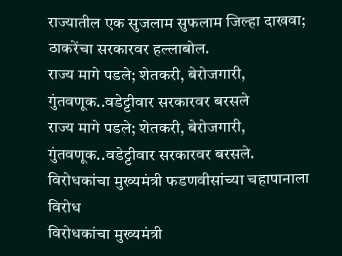राज्यातील एक सुजलाम सुफलाम जिल्हा दाखवा; ठाकरेंचा सरकारवर हल्लाबोल.
राज्य मागे पडले; शेतकरी, बेरोजगारी, गुंतवणूक..वडेट्टीवार सरकारवर बरसले
राज्य मागे पडले; शेतकरी, बेरोजगारी, गुंतवणूक..वडेट्टीवार सरकारवर बरसले.
विरोधकांचा मुख्यमंत्री फडणवीसांच्या चहापानाला विरोध
विरोधकांचा मुख्यमंत्री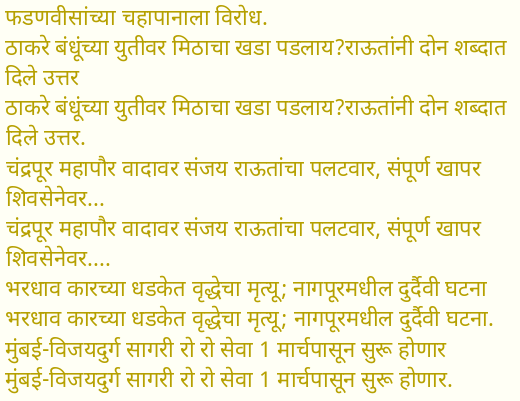फडणवीसांच्या चहापानाला विरोध.
ठाकरे बंधूंच्या युतीवर मिठाचा खडा पडलाय?राऊतांनी दोन शब्दात दिले उत्तर
ठाकरे बंधूंच्या युतीवर मिठाचा खडा पडलाय?राऊतांनी दोन शब्दात दिले उत्तर.
चंद्रपूर महापौर वादावर संजय राऊतांचा पलटवार, संपूर्ण खापर शिवसेनेवर...
चंद्रपूर महापौर वादावर संजय राऊतांचा पलटवार, संपूर्ण खापर शिवसेनेवर....
भरधाव कारच्या धडकेत वृद्धेचा मृत्यू; नागपूरमधील दुर्दैवी घटना
भरधाव कारच्या धडकेत वृद्धेचा मृत्यू; नागपूरमधील दुर्दैवी घटना.
मुंबई-विजयदुर्ग सागरी रो रो सेवा 1 मार्चपासून सुरू होणार
मुंबई-विजयदुर्ग सागरी रो रो सेवा 1 मार्चपासून सुरू होणार.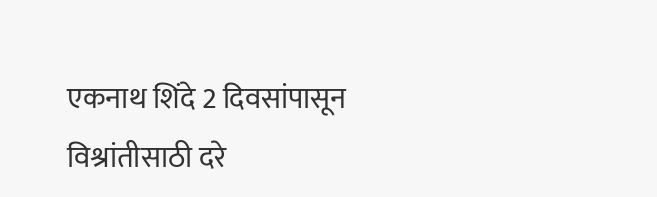एकनाथ शिंदे 2 दिवसांपासून विश्रांतीसाठी दरे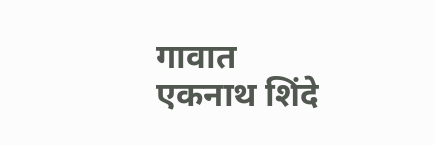गावात
एकनाथ शिंदे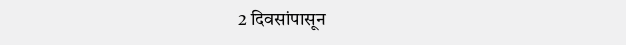2 दिवसांपासून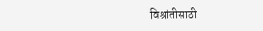विश्रांतीसाठी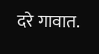दरे गावात.